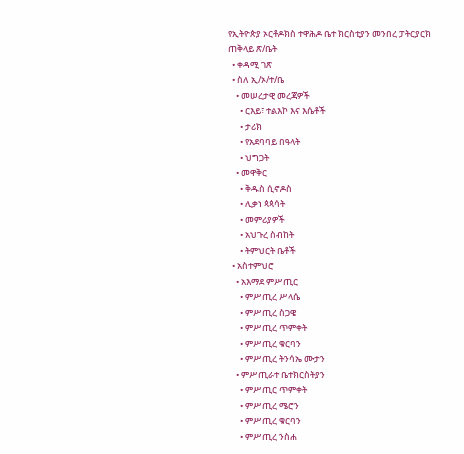የኢትዮጵያ ኦርቶዶክስ ተዋሕዶ ቤተ ክርስቲያን መንበረ ፓትርያርክ ጠቅላይ ጽ/ቤት
  • ቀዳሚ ገጽ
  • ስለ ኢ/ኦ/ተ/ቤ
    • መሠረታዊ መረጃዎች
      • ርእይ፣ ተልእኮ እና እሴቶች
      • ታሪክ
      • የአደባባይ በዓላት
      • ህግጋት
    • መዋቅር
      • ቅዱስ ሲኖዶስ
      • ሊቃነ ጳጳሳት
      • መምሪያዎች
      • አህጉረ ስብከት
      • ትምህርት ቤቶች
  • አስተምህሮ
    • አእማደ ምሥጢር
      • ምሥጢረ ሥላሴ
      • ምሥጢረ ስጋዌ
      • ምሥጢረ ጥምቀት
      • ምሥጢረ ቁርባን
      • ምሥጢረ ትንሳኤ ሙታን
    • ምሥጢራተ ቤተክርስትያን
      • ምሥጢር ጥምቀት
      • ምሥጢረ ሜሮን
      • ምሥጢረ ቁርባን
      • ምሥጢረ ንስሐ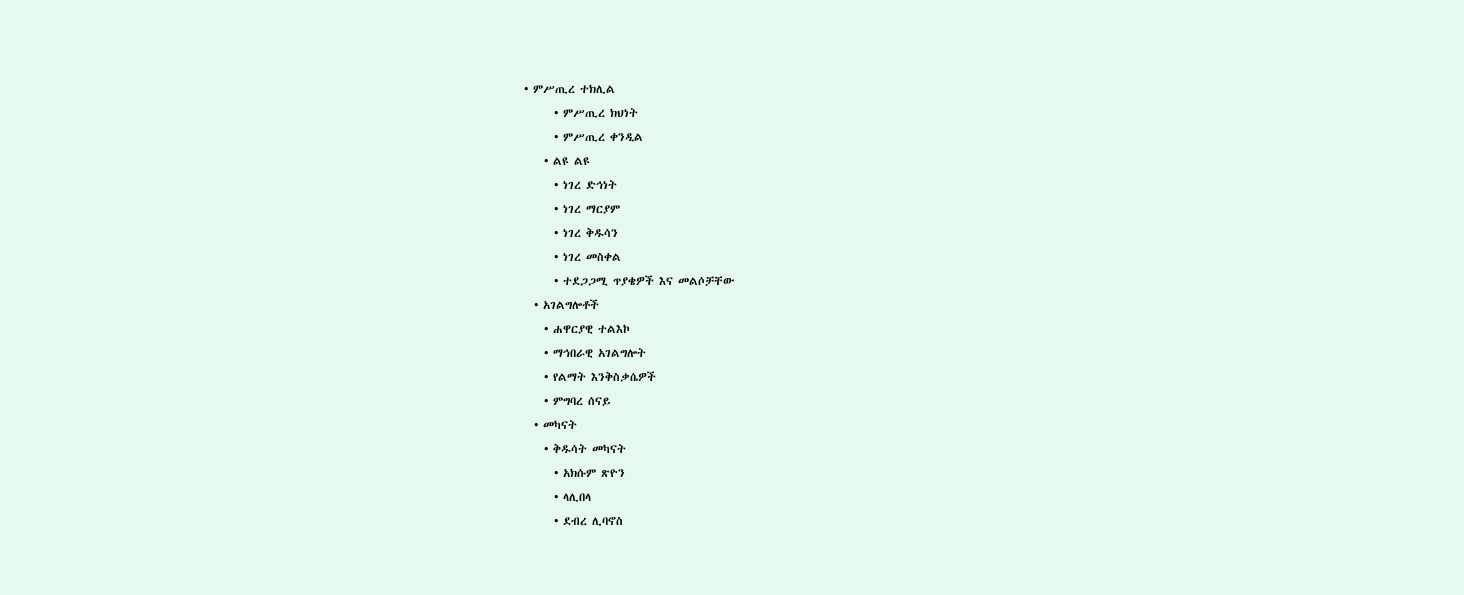• ምሥጢረ ተክሊል
      • ምሥጢረ ክህነት
      • ምሥጢረ ቀንዲል
    • ልዩ ልዩ
      • ነገረ ድኅነት
      • ነገረ ማርያም
      • ነገረ ቅዱሳን
      • ነገረ መስቀል
      • ተደጋጋሚ ጥያቄዎች እና መልሶቻቸው
  • አገልግሎቶች
    • ሐዋርያዊ ተልእኮ
    • ማኅበራዊ አገልግሎት
    • የልማት እንቅስቃሴዎች
    • ምግባረ ሰናይ
  • መካናት
    • ቅዱሳት መካናት
      • አክሱም ጽዮን
      • ላሊበላ
      • ደብረ ሊባኖስ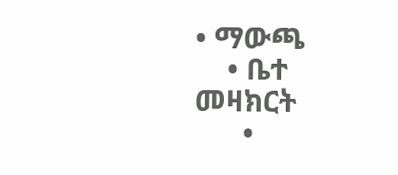• ማውጫ
    • ቤተ መዛክርት
      •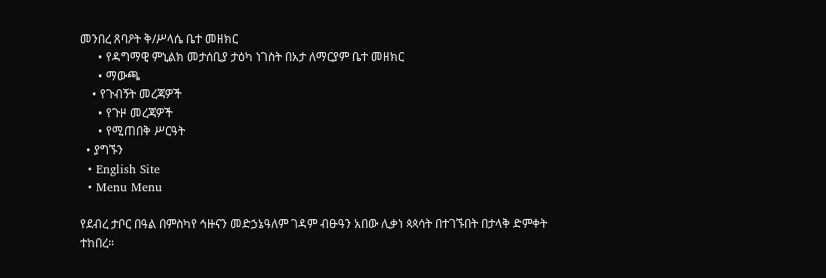መንበረ ጸባዖት ቅ/ሥላሴ ቤተ መዘክር
      • የዳግማዊ ምኒልክ መታሰቢያ ታዕካ ነገስት በአታ ለማርያም ቤተ መዘክር
      • ማውጫ
    • የጉብኝት መረጃዎች
      • የጉዞ መረጃዎች
      • የሚጠበቅ ሥርዓት
  • ያግኙን
  • English Site
  • Menu Menu

የደብረ ታቦር በዓል በምስካየ ኅዙናን መድኃኔዓለም ገዳም ብፁዓን አበው ሊቃነ ጳጳሳት በተገኙበት በታላቅ ድምቀት ተከበረ።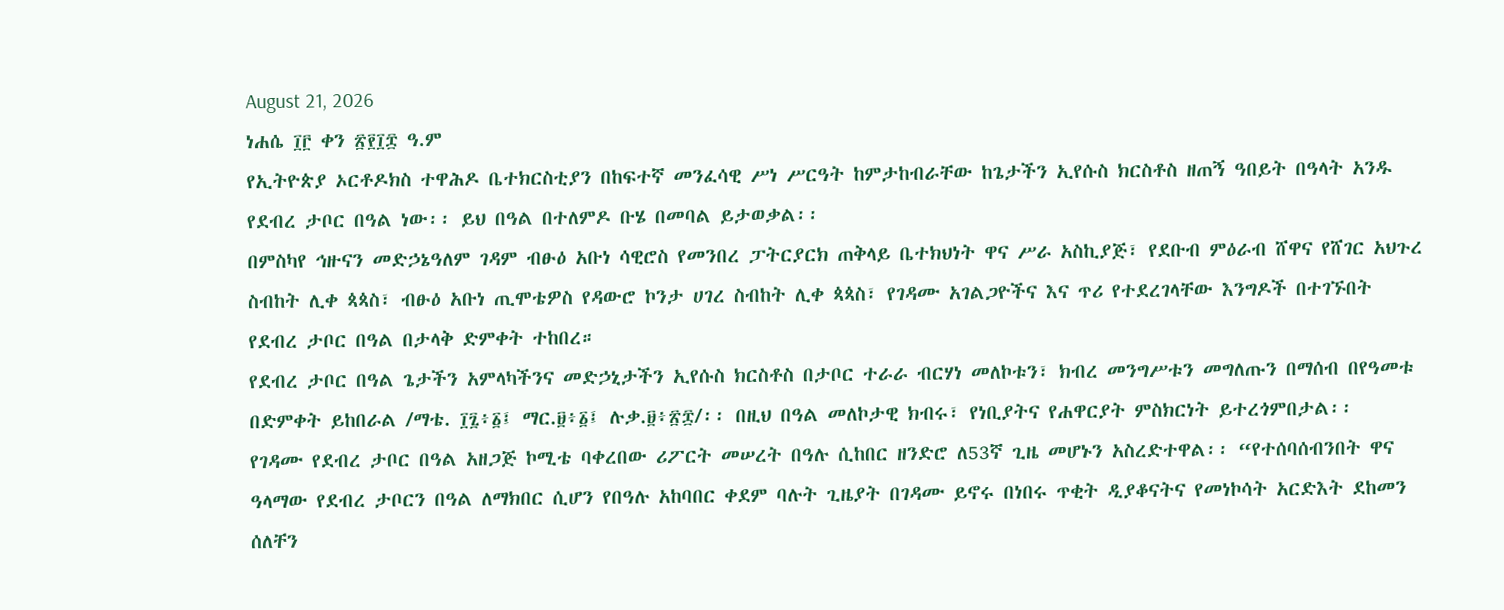August 21, 2026
ነሐሴ ፲፫ ቀን ፳፻፲፰ ዓ.ም
የኢትዮጵያ ኦርቶዶክስ ተዋሕዶ ቤተክርስቲያን በከፍተኛ መንፈሳዊ ሥነ ሥርዓት ከምታከብራቸው ከጌታችን ኢየሱስ ክርስቶስ ዘጠኝ ዓበይት በዓላት አንዱ የደብረ ታቦር በዓል ነው፡፡ ይህ በዓል በተለምዶ ቡሄ በመባል ይታወቃል፡፡
በምስካየ ኅዙናን መድኃኔዓለም ገዳም ብፁዕ አቡነ ሳዊሮስ የመንበረ ፓትርያርክ ጠቅላይ ቤተክህነት ዋና ሥራ አስኪያጅ፣ የደቡብ ምዕራብ ሸዋና የሸገር አህጉረ ስብከት ሊቀ ጳጳስ፣ ብፁዕ አቡነ ጢሞቴዎስ የዳውሮ ኮንታ ሀገረ ስብከት ሊቀ ጳጳስ፣ የገዳሙ አገልጋዮችና እና ጥሪ የተደረገላቸው እንግዶች በተገኙበት የደብረ ታቦር በዓል በታላቅ ድምቀት ተከበረ።
የደብረ ታቦር በዓል ጌታችን አምላካችንና መድኃኒታችን ኢየሱስ ክርስቶስ በታቦር ተራራ ብርሃነ መለኮቱን፣ ክብረ መንግሥቱን መግለጡን በማሰብ በየዓመቱ በድምቀት ይከበራል /ማቴ. ፲፯፥፩፤ ማር.፱፥፩፤ ሉቃ.፱፥፳፰/፡፡ በዚህ በዓል መለኮታዊ ክብሩ፣ የነቢያትና የሐዋርያት ምስክርነት ይተረጎምበታል፡፡
የገዳሙ የደብረ ታቦር በዓል አዘጋጅ ኮሚቴ ባቀረበው ሪፖርት መሠረት በዓሉ ሲከበር ዘንድሮ ለ53ኛ ጊዜ መሆኑን አስረድተዋል፡፡ “የተሰባሰብንበት ዋና ዓላማው የደብረ ታቦርን በዓል ለማክበር ሲሆን የበዓሉ አከባበር ቀደም ባሉት ጊዜያት በገዳሙ ይኖሩ በነበሩ ጥቂት ዲያቆናትና የመነኮሳት አርድእት ደከመን ሰለቸን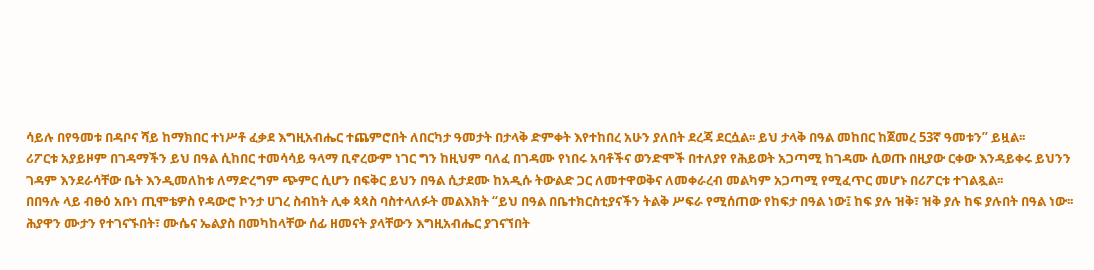ሳይሉ በየዓመቱ በዳቦና ሻይ ከማክበር ተነሥቶ ፈቃደ እግዚአብሔር ተጨምሮበት ለበርካታ ዓመታት በታላቅ ድምቀት እየተከበረ አሁን ያለበት ደረጃ ደርሷል፡፡ ይህ ታላቅ በዓል መከበር ከጀመረ 53ኛ ዓመቱን” ይዟል፡፡
ሪፖርቱ አያይዞም በገዳማችን ይህ በዓል ሲከበር ተመሳሳይ ዓላማ ቢኖረውም ነገር ግን ከዚህም ባለፈ በገዳሙ የነበሩ አባቶችና ወንድሞች በተለያየ የሕይወት አጋጣሚ ከገዳሙ ሲወጡ በዚያው ርቀው እንዳይቀሩ ይህንን ገዳም እንደራሳቸው ቤት እንዲመለከቱ ለማድረግም ጭምር ሲሆን በፍቅር ይህን በዓል ሲታደሙ ከአዲሱ ትውልድ ጋር ለመተዋወቅና ለመቀራረብ መልካም አጋጣሚ የሚፈጥር መሆኑ በሪፖርቱ ተገልጿል፡፡
በበዓሉ ላይ ብፁዕ አቡነ ጢሞቴዎስ የዳውሮ ኮንታ ሀገረ ስብከት ሊቀ ጳጳስ ባስተላለፉት መልእክት “ይህ በዓል በቤተክርስቲያናችን ትልቅ ሥፍራ የሚሰጠው የከፍታ በዓል ነው፤ ከፍ ያሉ ዝቅ፣ ዝቅ ያሉ ከፍ ያሉበት በዓል ነው፡፡ ሕያዋን ሙታን የተገናኙበት፣ ሙሴና ኤልያስ በመካከላቸው ሰፊ ዘመናት ያላቸውን እግዚአብሔር ያገናኘበት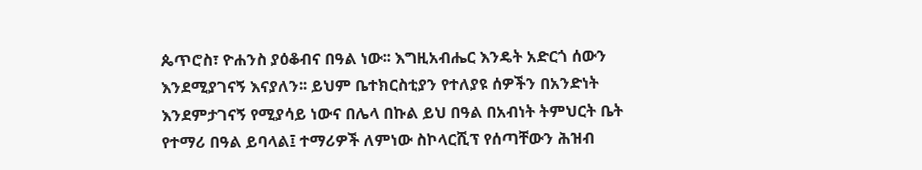ጴጥሮስ፣ ዮሐንስ ያዕቆብና በዓል ነው፡፡ እግዚአብሔር እንዴት አድርጎ ሰውን እንደሚያገናኝ እናያለን፡፡ ይህም ቤተክርስቲያን የተለያዩ ሰዎችን በአንድነት እንደምታገናኝ የሚያሳይ ነውና በሌላ በኩል ይህ በዓል በአብነት ትምህርት ቤት የተማሪ በዓል ይባላል፤ ተማሪዎች ለምነው ስኮላርሺፕ የሰጣቸውን ሕዝብ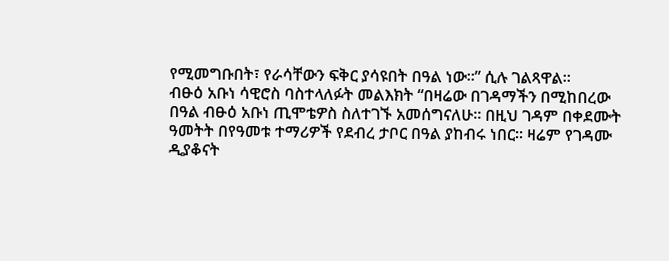የሚመግቡበት፣ የራሳቸውን ፍቅር ያሳዩበት በዓል ነው፡፡” ሲሉ ገልጻዋል፡፡
ብፁዕ አቡነ ሳዊሮስ ባስተላለፉት መልእክት “በዛሬው በገዳማችን በሚከበረው በዓል ብፁዕ አቡነ ጢሞቴዎስ ስለተገኙ አመሰግናለሁ፡፡ በዚህ ገዳም በቀደሙት ዓመትት በየዓመቱ ተማሪዎች የደብረ ታቦር በዓል ያከብሩ ነበር፡፡ ዛሬም የገዳሙ ዲያቆናት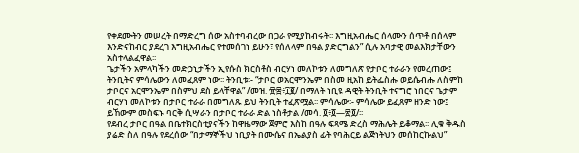የቀደሙትን መሠረት በማድረግ ሰው አስተባብረው በጋራ የሚያከብሩት፡፡ እግዚአብሔር ሰላሙን ሰጥቶ በሰላም እንድናከብር ያደረገ እግዚአብሔር የተመሰገነ ይሁን፣ የሰለላም በዓል ያድርግልን” ሲሉ አባታዊ መልእክታቸውን አስተላልፈዋል፡፡
ጌታችን አምላካችን መድኃኒታችን ኢየሱስ ክርስቶስ ብርሃነ መለኮቱን ለመግለጽ የታቦር ተራራን የመረጠው፤ ትንቢትና ምሳሌውን ለመፈጸም ነው፡፡ ትንቢቱ፡- “ታቦር ወአርሞንኤም በስመ ዚአከ ይትፌስሑ ወይሴብሑ ለስምከ ታቦርና አርሞንኤም በስምህ ደስ ይላቸዋል” /መዝ. ፹፰፥፲፪/ በማለት ነቢዩ ዳዊት ትንቢት ተናግሮ ነበርና ጌታም ብርሃነ መለኮቱን በታቦር ተራራ በመግለጹ ይህ ትንቢት ተፈጽሟል፡፡ ምሳሌው፡- ምሳሌው ይፈጸም ዘንድ ነው፤ ይኸውም መስፍኑ ባርቅ ሲሣራን በታቦር ተራራ ድል ነስቶታል /መሳ. ፬፥፬—፳፬/፡፡
የደብረ ታቦር በዓል በቤተክርስቲያናችን ከዋዜማው ጀምሮ እስከ በዓሉ ፍጻሜ ድረስ ማሕሌት ይቆማል፡፡ ሊቁ ቅዱስ ያሬድ ስለ በዓሉ የደረሰው “በታማኞችህ ነቢያት በሙሴና በኤልያስ ፊት የባሕርይ ልጅነትህን መሰከርኩልህ”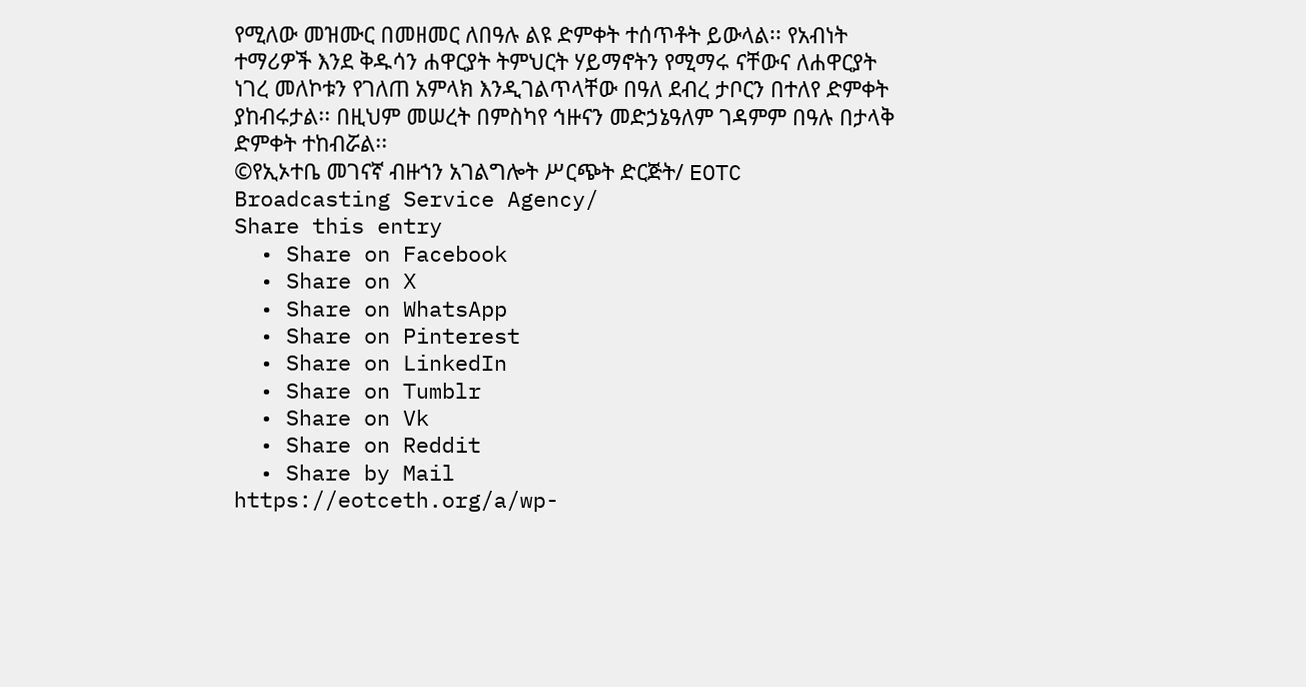የሚለው መዝሙር በመዘመር ለበዓሉ ልዩ ድምቀት ተሰጥቶት ይውላል፡፡ የአብነት ተማሪዎች እንደ ቅዱሳን ሐዋርያት ትምህርት ሃይማኖትን የሚማሩ ናቸውና ለሐዋርያት ነገረ መለኮቱን የገለጠ አምላክ እንዲገልጥላቸው በዓለ ደብረ ታቦርን በተለየ ድምቀት ያከብሩታል፡፡ በዚህም መሠረት በምስካየ ኅዙናን መድኃኔዓለም ገዳምም በዓሉ በታላቅ ድምቀት ተከብሯል፡፡
©የኢኦተቤ መገናኛ ብዙኀን አገልግሎት ሥርጭት ድርጅት/ EOTC Broadcasting Service Agency/
Share this entry
  • Share on Facebook
  • Share on X
  • Share on WhatsApp
  • Share on Pinterest
  • Share on LinkedIn
  • Share on Tumblr
  • Share on Vk
  • Share on Reddit
  • Share by Mail
https://eotceth.org/a/wp-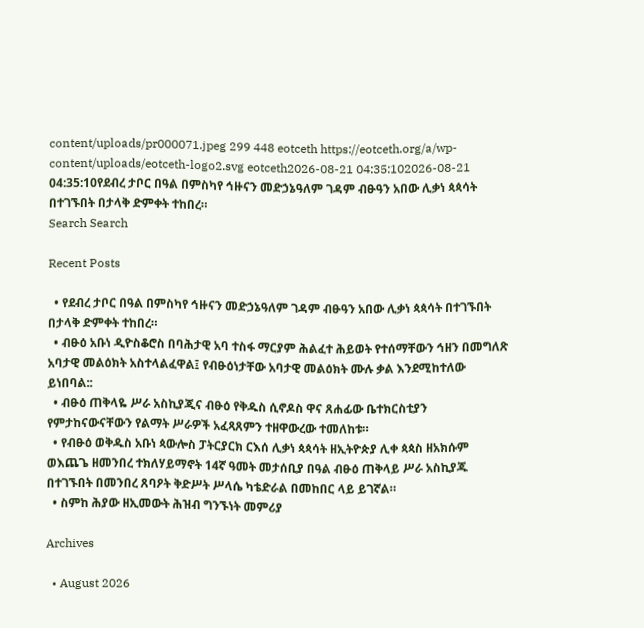content/uploads/pr000071.jpeg 299 448 eotceth https://eotceth.org/a/wp-content/uploads/eotceth-logo2.svg eotceth2026-08-21 04:35:102026-08-21 04:35:10የደብረ ታቦር በዓል በምስካየ ኅዙናን መድኃኔዓለም ገዳም ብፁዓን አበው ሊቃነ ጳጳሳት በተገኙበት በታላቅ ድምቀት ተከበረ።
Search Search

Recent Posts

  • የደብረ ታቦር በዓል በምስካየ ኅዙናን መድኃኔዓለም ገዳም ብፁዓን አበው ሊቃነ ጳጳሳት በተገኙበት በታላቅ ድምቀት ተከበረ።
  • ብፁዕ አቡነ ዲዮስቆሮስ በባሕታዊ አባ ተስፋ ማርያም ሕልፈተ ሕይወት የተሰማቸውን ኅዘን በመግለጽ አባታዊ መልዕክት አስተላልፈዋል፤ የብፁዕነታቸው አባታዊ መልዕክት ሙሉ ቃል እንደሚከተለው ይነበባል::
  • ብፁዕ ጠቅላዬ ሥራ አስኪያጂና ብፁዕ የቅዱስ ሲኖዶስ ዋና ጸሐፊው ቤተክርስቲያን የምታከናውናቸውን የልማት ሥራዎች አፈጻጸምን ተዘዋውረው ተመለከቱ።
  • የብፁዕ ወቅዱስ አቡነ ጳውሎስ ፓትርያርክ ርእሰ ሊቃነ ጳጳሳት ዘኢትዮጵያ ሊቀ ጳጳስ ዘአክሱም ወእጨጌ ዘመንበረ ተክለሃይማኖት 14ኛ ዓመት መታሰቢያ በዓል ብፁዕ ጠቅላይ ሥራ አስኪያጁ በተገኙበት በመንበረ ጸባዖት ቅድሥት ሥላሴ ካቴድራል በመከበር ላይ ይገኛል።
  • ስምከ ሕያው ዘኢመውት ሕዝብ ግንኙነት መምሪያ

Archives

  • August 2026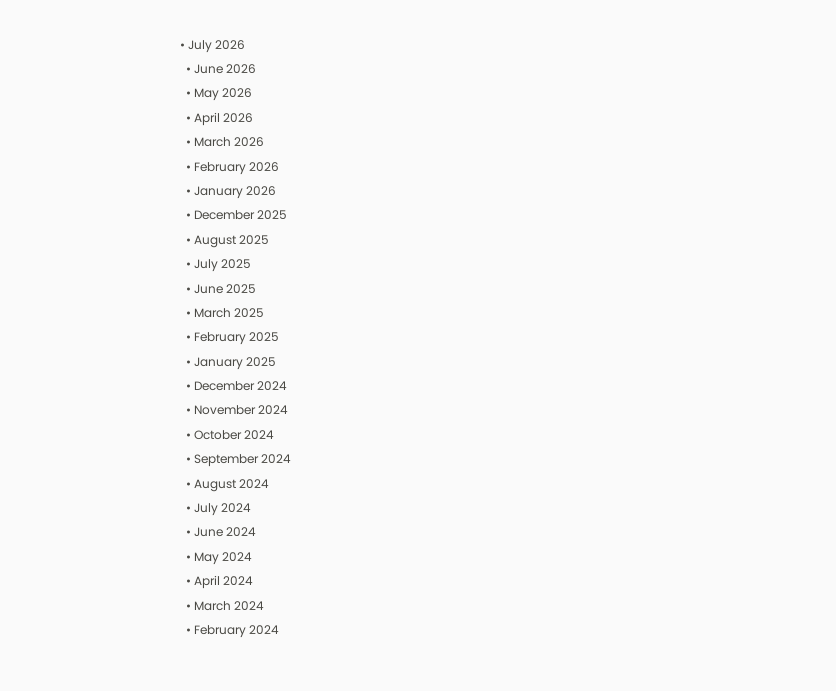• July 2026
  • June 2026
  • May 2026
  • April 2026
  • March 2026
  • February 2026
  • January 2026
  • December 2025
  • August 2025
  • July 2025
  • June 2025
  • March 2025
  • February 2025
  • January 2025
  • December 2024
  • November 2024
  • October 2024
  • September 2024
  • August 2024
  • July 2024
  • June 2024
  • May 2024
  • April 2024
  • March 2024
  • February 2024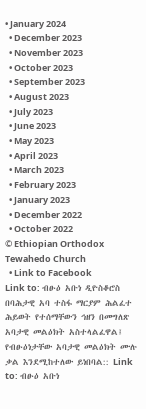• January 2024
  • December 2023
  • November 2023
  • October 2023
  • September 2023
  • August 2023
  • July 2023
  • June 2023
  • May 2023
  • April 2023
  • March 2023
  • February 2023
  • January 2023
  • December 2022
  • October 2022
© Ethiopian Orthodox Tewahedo Church
  • Link to Facebook
Link to: ብፁዕ አቡነ ዲዮስቆሮስ በባሕታዊ አባ ተስፋ ማርያም ሕልፈተ ሕይወት የተሰማቸውን ኅዘን በመግለጽ አባታዊ መልዕክት አስተላልፈዋል፤ የብፁዕነታቸው አባታዊ መልዕክት ሙሉ ቃል እንደሚከተለው ይነበባል:: Link to: ብፁዕ አቡነ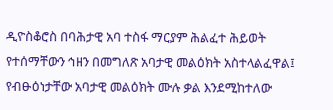ዲዮስቆሮስ በባሕታዊ አባ ተስፋ ማርያም ሕልፈተ ሕይወት የተሰማቸውን ኅዘን በመግለጽ አባታዊ መልዕክት አስተላልፈዋል፤ የብፁዕነታቸው አባታዊ መልዕክት ሙሉ ቃል እንደሚከተለው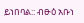ይነበባል:: ብፁዕ አቡነ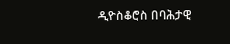ዲዮስቆሮስ በባሕታዊ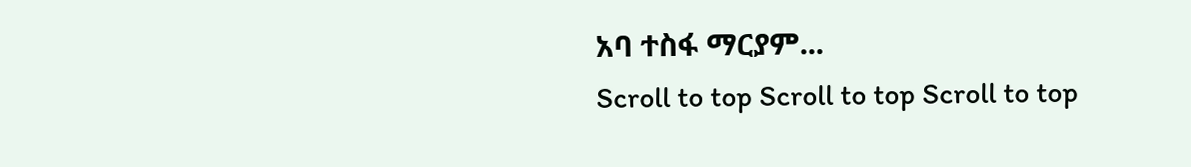አባ ተስፋ ማርያም...
Scroll to top Scroll to top Scroll to top